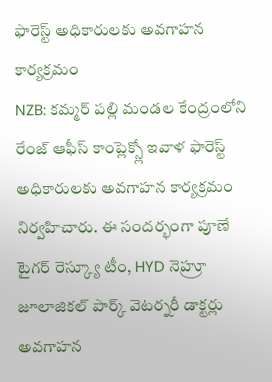ఫారెస్ట్ అధికారులకు అవగాహన కార్యక్రమం
NZB: కమ్మర్ పల్లి మండల కేంద్రంలోని రేంజ్ ఆఫీస్ కాంప్లెక్స్లో ఇవాళ ఫారెస్ట్ అధికారులకు అవగాహన కార్యక్రమం నిర్వహిచారు. ఈ సందర్భంగా పూణే టైగర్ రెస్క్యూ టీం, HYD నెహ్రూ జూలాజికల్ పార్క్ వెటర్నరీ డాక్టర్లు అవగాహన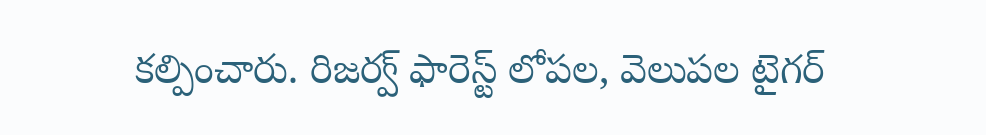కల్పించారు. రిజర్వ్ ఫారెస్ట్ లోపల, వెలుపల టైగర్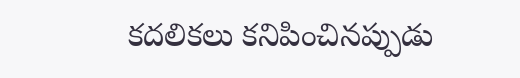కదలికలు కనిపించినప్పుడు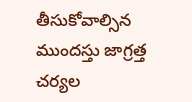తీసుకోవాల్సిన ముందస్తు జాగ్రత్త చర్యల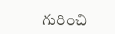గురించి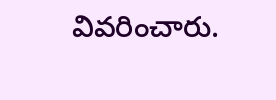వివరించారు.